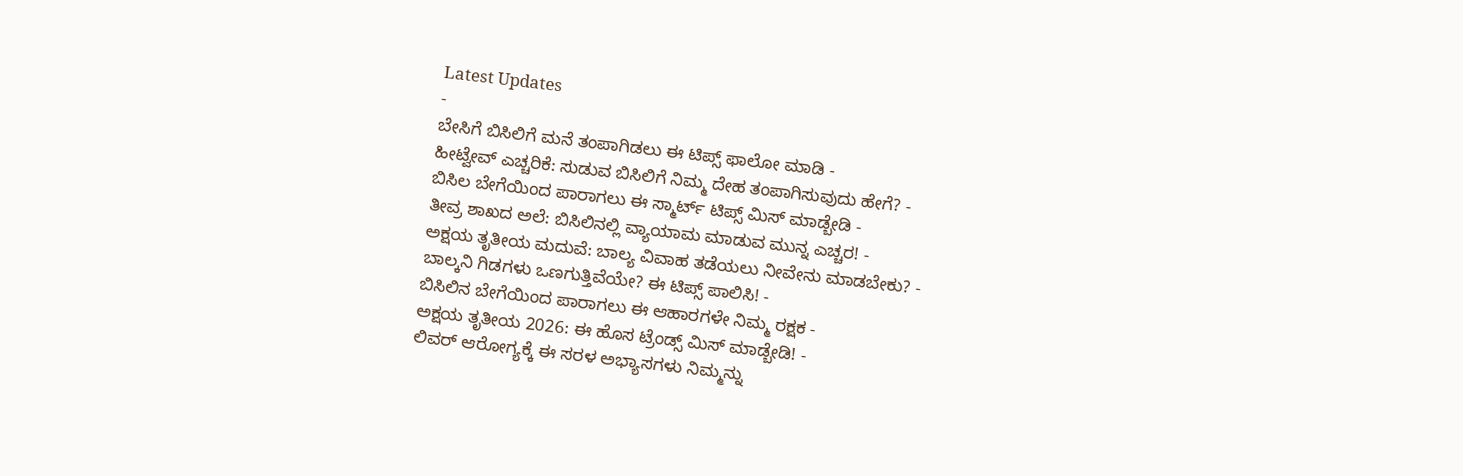Latest Updates
-
ಬೇಸಿಗೆ ಬಿಸಿಲಿಗೆ ಮನೆ ತಂಪಾಗಿಡಲು ಈ ಟಿಪ್ಸ್ ಫಾಲೋ ಮಾಡಿ -
ಹೀಟ್ವೇವ್ ಎಚ್ಚರಿಕೆ: ಸುಡುವ ಬಿಸಿಲಿಗೆ ನಿಮ್ಮ ದೇಹ ತಂಪಾಗಿಸುವುದು ಹೇಗೆ? -
ಬಿಸಿಲ ಬೇಗೆಯಿಂದ ಪಾರಾಗಲು ಈ ಸ್ಮಾರ್ಟ್ ಟಿಪ್ಸ್ ಮಿಸ್ ಮಾಡ್ಬೇಡಿ -
ತೀವ್ರ ಶಾಖದ ಅಲೆ: ಬಿಸಿಲಿನಲ್ಲಿ ವ್ಯಾಯಾಮ ಮಾಡುವ ಮುನ್ನ ಎಚ್ಚರ! -
ಅಕ್ಷಯ ತೃತೀಯ ಮದುವೆ: ಬಾಲ್ಯ ವಿವಾಹ ತಡೆಯಲು ನೀವೇನು ಮಾಡಬೇಕು? -
ಬಾಲ್ಕನಿ ಗಿಡಗಳು ಒಣಗುತ್ತಿವೆಯೇ? ಈ ಟಿಪ್ಸ್ ಪಾಲಿಸಿ! -
ಬಿಸಿಲಿನ ಬೇಗೆಯಿಂದ ಪಾರಾಗಲು ಈ ಆಹಾರಗಳೇ ನಿಮ್ಮ ರಕ್ಷಕ -
ಅಕ್ಷಯ ತೃತೀಯ 2026: ಈ ಹೊಸ ಟ್ರೆಂಡ್ಸ್ ಮಿಸ್ ಮಾಡ್ಬೇಡಿ! -
ಲಿವರ್ ಆರೋಗ್ಯಕ್ಕೆ ಈ ಸರಳ ಅಭ್ಯಾಸಗಳು ನಿಮ್ಮನ್ನು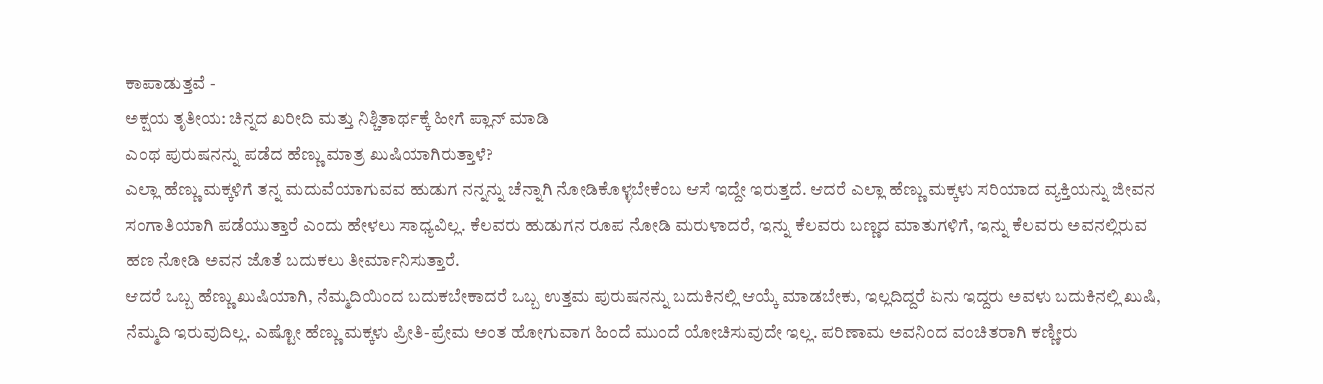ಕಾಪಾಡುತ್ತವೆ -
ಅಕ್ಷಯ ತೃತೀಯ: ಚಿನ್ನದ ಖರೀದಿ ಮತ್ತು ನಿಶ್ಚಿತಾರ್ಥಕ್ಕೆ ಹೀಗೆ ಪ್ಲಾನ್ ಮಾಡಿ
ಎಂಥ ಪುರುಷನನ್ನು ಪಡೆದ ಹೆಣ್ಣು ಮಾತ್ರ ಖುಷಿಯಾಗಿರುತ್ತಾಳೆ?
ಎಲ್ಲಾ ಹೆಣ್ಣು ಮಕ್ಕಳಿಗೆ ತನ್ನ ಮದುವೆಯಾಗುವವ ಹುಡುಗ ನನ್ನನ್ನು ಚೆನ್ನಾಗಿ ನೋಡಿಕೊಳ್ಳಬೇಕೆಂಬ ಆಸೆ ಇದ್ದೇ ಇರುತ್ತದೆ. ಆದರೆ ಎಲ್ಲಾ ಹೆಣ್ಣು ಮಕ್ಕಳು ಸರಿಯಾದ ವ್ಯಕ್ತಿಯನ್ನು ಜೀವನ ಸಂಗಾತಿಯಾಗಿ ಪಡೆಯುತ್ತಾರೆ ಎಂದು ಹೇಳಲು ಸಾಧ್ಯವಿಲ್ಲ. ಕೆಲವರು ಹುಡುಗನ ರೂಪ ನೋಡಿ ಮರುಳಾದರೆ, ಇನ್ನು ಕೆಲವರು ಬಣ್ಣದ ಮಾತುಗಳಿಗೆ, ಇನ್ನು ಕೆಲವರು ಅವನಲ್ಲಿರುವ ಹಣ ನೋಡಿ ಅವನ ಜೊತೆ ಬದುಕಲು ತೀರ್ಮಾನಿಸುತ್ತಾರೆ.
ಆದರೆ ಒಬ್ಬ ಹೆಣ್ಣು ಖುಷಿಯಾಗಿ, ನೆಮ್ಮದಿಯಿಂದ ಬದುಕಬೇಕಾದರೆ ಒಬ್ಬ ಉತ್ತಮ ಪುರುಷನನ್ನು ಬದುಕಿನಲ್ಲಿ ಆಯ್ಕೆ ಮಾಡಬೇಕು, ಇಲ್ಲದಿದ್ದರೆ ಏನು ಇದ್ದರು ಅವಳು ಬದುಕಿನಲ್ಲಿ ಖುಷಿ, ನೆಮ್ಮದಿ ಇರುವುದಿಲ್ಲ. ಎಷ್ಟೋ ಹೆಣ್ಣು ಮಕ್ಕಳು ಪ್ರೀತಿ-ಪ್ರೇಮ ಅಂತ ಹೋಗುವಾಗ ಹಿಂದೆ ಮುಂದೆ ಯೋಚಿಸುವುದೇ ಇಲ್ಲ. ಪರಿಣಾಮ ಅವನಿಂದ ವಂಚಿತರಾಗಿ ಕಣ್ಣೀರು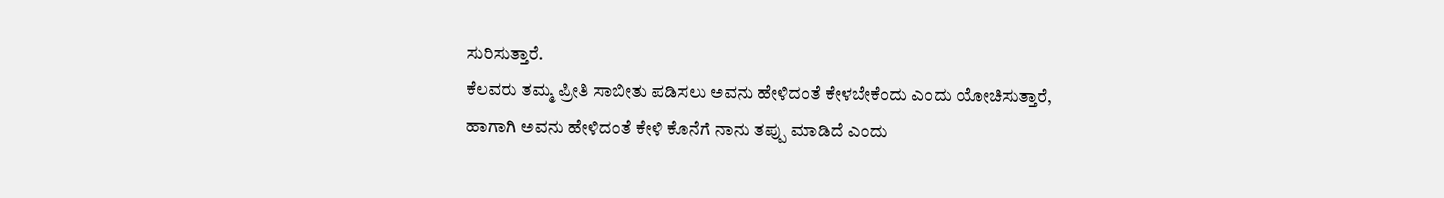ಸುರಿಸುತ್ತಾರೆ.
ಕೆಲವರು ತಮ್ಮ ಪ್ರೀತಿ ಸಾಬೀತು ಪಡಿಸಲು ಅವನು ಹೇಳಿದಂತೆ ಕೇಳಬೇಕೆಂದು ಎಂದು ಯೋಚಿಸುತ್ತಾರೆ, ಹಾಗಾಗಿ ಅವನು ಹೇಳಿದಂತೆ ಕೇಳಿ ಕೊನೆಗೆ ನಾನು ತಪ್ಪು ಮಾಡಿದೆ ಎಂದು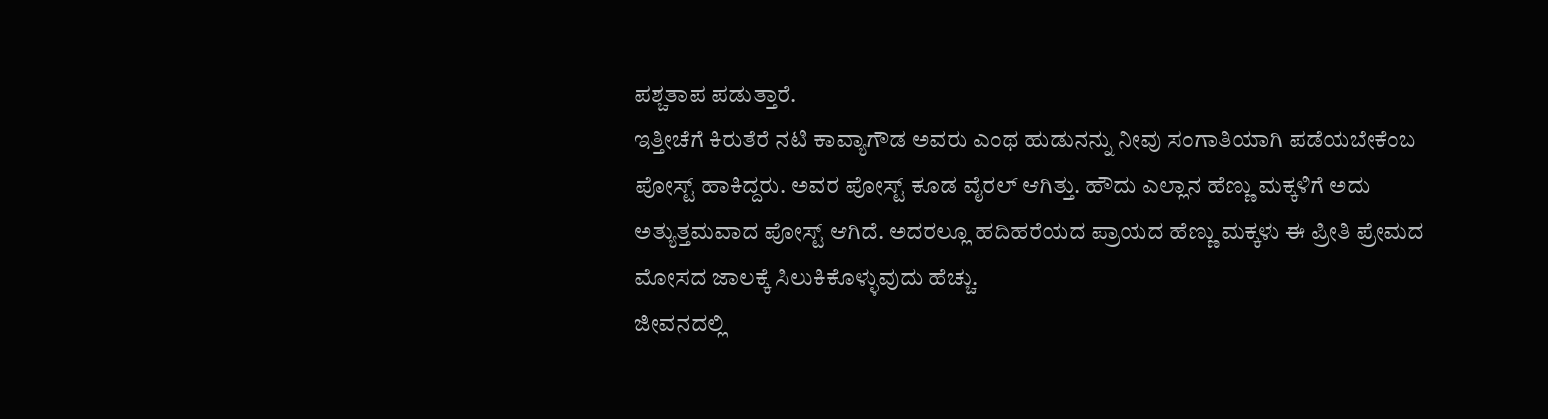ಪಶ್ಚತಾಪ ಪಡುತ್ತಾರೆ.
ಇತ್ತೀಚೆಗೆ ಕಿರುತೆರೆ ನಟಿ ಕಾವ್ಯಾಗೌಡ ಅವರು ಎಂಥ ಹುಡುನನ್ನು ನೀವು ಸಂಗಾತಿಯಾಗಿ ಪಡೆಯಬೇಕೆಂಬ ಪೋಸ್ಟ್ ಹಾಕಿದ್ದರು. ಅವರ ಪೋಸ್ಟ್ ಕೂಡ ವೈರಲ್ ಆಗಿತ್ತು. ಹೌದು ಎಲ್ಲಾನ ಹೆಣ್ಣು ಮಕ್ಕಳಿಗೆ ಅದು ಅತ್ಯುತ್ತಮವಾದ ಪೋಸ್ಟ್ ಆಗಿದೆ. ಅದರಲ್ಲೂ ಹದಿಹರೆಯದ ಪ್ರಾಯದ ಹೆಣ್ಣು ಮಕ್ಕಳು ಈ ಪ್ರೀತಿ ಪ್ರೇಮದ ಮೋಸದ ಜಾಲಕ್ಕೆ ಸಿಲುಕಿಕೊಳ್ಳುವುದು ಹೆಚ್ಚು.
ಜೀವನದಲ್ಲಿ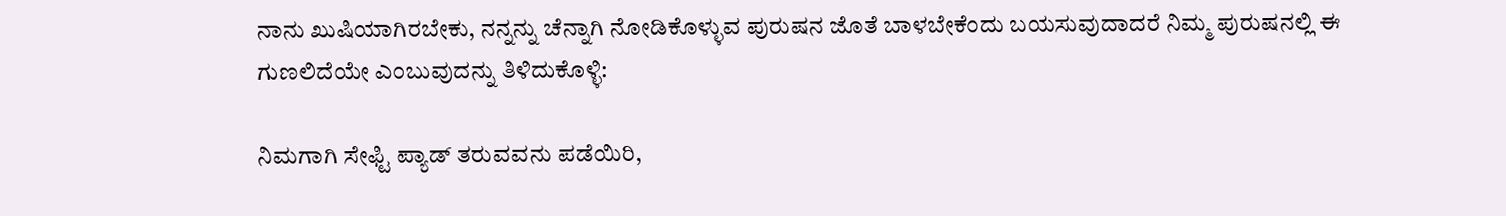ನಾನು ಖುಷಿಯಾಗಿರಬೇಕು, ನನ್ನನ್ನು ಚೆನ್ನಾಗಿ ನೋಡಿಕೊಳ್ಳುವ ಪುರುಷನ ಜೊತೆ ಬಾಳಬೇಕೆಂದು ಬಯಸುವುದಾದರೆ ನಿಮ್ಮ ಪುರುಷನಲ್ಲಿ ಈ ಗುಣಲಿದೆಯೇ ಎಂಬುವುದನ್ನು ತಿಳಿದುಕೊಳ್ಳಿ:

ನಿಮಗಾಗಿ ಸೇಫ್ಟಿ ಪ್ಯಾಡ್ ತರುವವನು ಪಡೆಯಿರಿ,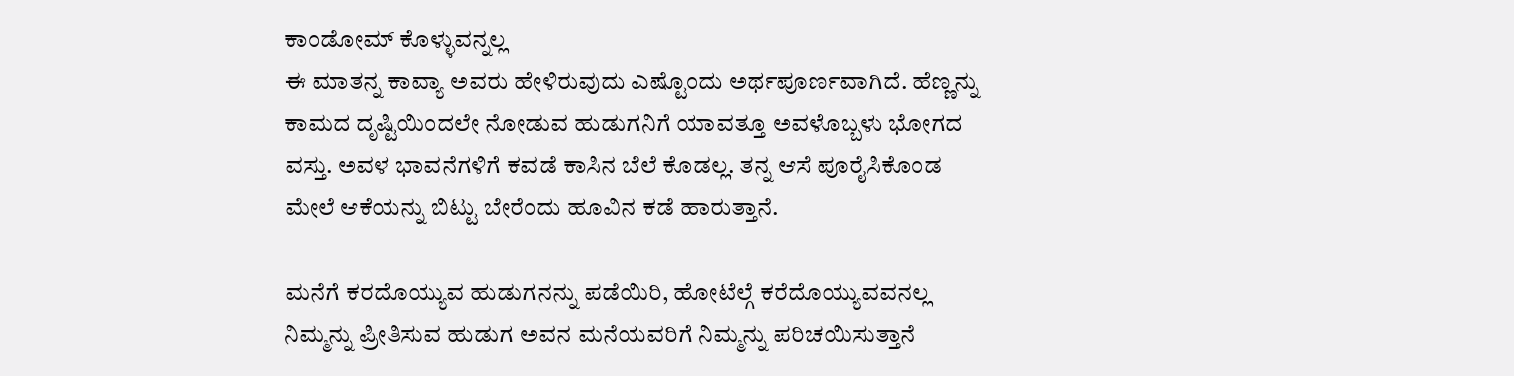ಕಾಂಡೋಮ್ ಕೊಳ್ಳುವನ್ನಲ್ಲ
ಈ ಮಾತನ್ನ ಕಾವ್ಯಾ ಅವರು ಹೇಳಿರುವುದು ಎಷ್ಟೊಂದು ಅರ್ಥಪೂರ್ಣವಾಗಿದೆ. ಹೆಣ್ಣನ್ನು ಕಾಮದ ದೃಷ್ಟಿಯಿಂದಲೇ ನೋಡುವ ಹುಡುಗನಿಗೆ ಯಾವತ್ತೂ ಅವಳೊಬ್ಬಳು ಭೋಗದ ವಸ್ತು. ಅವಳ ಭಾವನೆಗಳಿಗೆ ಕವಡೆ ಕಾಸಿನ ಬೆಲೆ ಕೊಡಲ್ಲ. ತನ್ನ ಆಸೆ ಪೂರೈಸಿಕೊಂಡ ಮೇಲೆ ಆಕೆಯನ್ನು ಬಿಟ್ಟು ಬೇರೆಂದು ಹೂವಿನ ಕಡೆ ಹಾರುತ್ತಾನೆ.

ಮನೆಗೆ ಕರದೊಯ್ಯುವ ಹುಡುಗನನ್ನು ಪಡೆಯಿರಿ, ಹೋಟೆಲ್ಗೆ ಕರೆದೊಯ್ಯುವವನಲ್ಲ
ನಿಮ್ಮನ್ನು ಪ್ರೀತಿಸುವ ಹುಡುಗ ಅವನ ಮನೆಯವರಿಗೆ ನಿಮ್ಮನ್ನು ಪರಿಚಯಿಸುತ್ತಾನೆ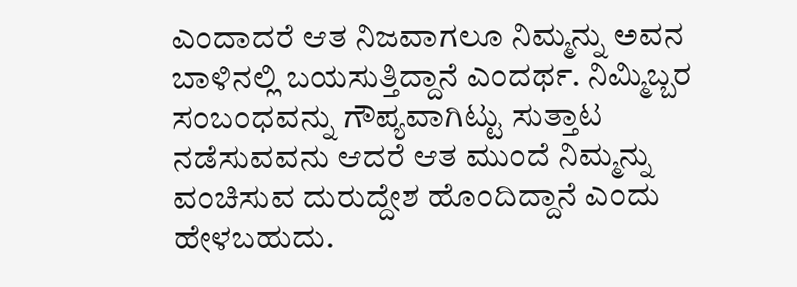ಎಂದಾದರೆ ಆತ ನಿಜವಾಗಲೂ ನಿಮ್ಮನ್ನು ಅವನ ಬಾಳಿನಲ್ಲಿ ಬಯಸುತ್ತಿದ್ದಾನೆ ಎಂದರ್ಥ. ನಿಮ್ಮಿಬ್ಬರ ಸಂಬಂಧವನ್ನು ಗೌಪ್ಯವಾಗಿಟ್ಟು ಸುತ್ತಾಟ ನಡೆಸುವವನು ಆದರೆ ಆತ ಮುಂದೆ ನಿಮ್ಮನ್ನು ವಂಚಿಸುವ ದುರುದ್ದೇಶ ಹೊಂದಿದ್ದಾನೆ ಎಂದು ಹೇಳಬಹುದು.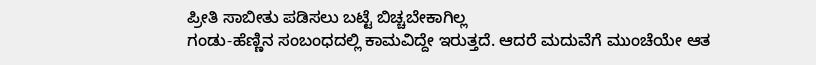ಪ್ರೀತಿ ಸಾಬೀತು ಪಡಿಸಲು ಬಟ್ಟೆ ಬಿಚ್ಚಬೇಕಾಗಿಲ್ಲ
ಗಂಡು-ಹೆಣ್ಣಿನ ಸಂಬಂಧದಲ್ಲಿ ಕಾಮವಿದ್ದೇ ಇರುತ್ತದೆ. ಆದರೆ ಮದುವೆಗೆ ಮುಂಚೆಯೇ ಆತ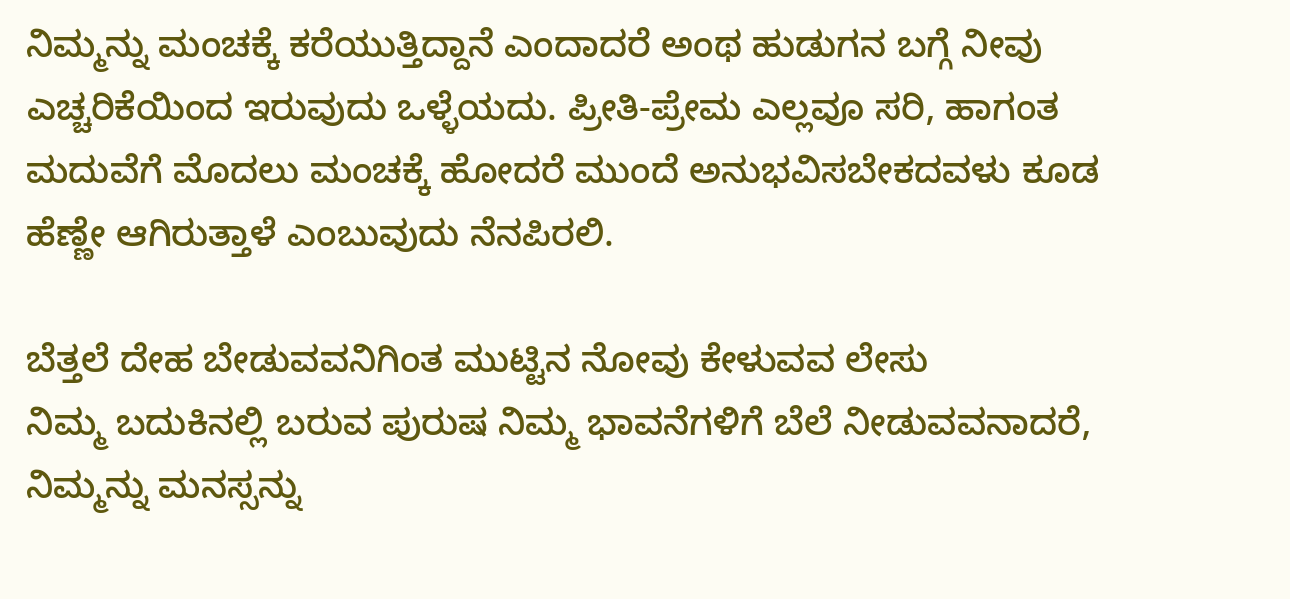ನಿಮ್ಮನ್ನು ಮಂಚಕ್ಕೆ ಕರೆಯುತ್ತಿದ್ದಾನೆ ಎಂದಾದರೆ ಅಂಥ ಹುಡುಗನ ಬಗ್ಗೆ ನೀವು ಎಚ್ಚರಿಕೆಯಿಂದ ಇರುವುದು ಒಳ್ಳೆಯದು. ಪ್ರೀತಿ-ಪ್ರೇಮ ಎಲ್ಲವೂ ಸರಿ, ಹಾಗಂತ ಮದುವೆಗೆ ಮೊದಲು ಮಂಚಕ್ಕೆ ಹೋದರೆ ಮುಂದೆ ಅನುಭವಿಸಬೇಕದವಳು ಕೂಡ ಹೆಣ್ಣೇ ಆಗಿರುತ್ತಾಳೆ ಎಂಬುವುದು ನೆನಪಿರಲಿ.

ಬೆತ್ತಲೆ ದೇಹ ಬೇಡುವವನಿಗಿಂತ ಮುಟ್ಟಿನ ನೋವು ಕೇಳುವವ ಲೇಸು
ನಿಮ್ಮ ಬದುಕಿನಲ್ಲಿ ಬರುವ ಪುರುಷ ನಿಮ್ಮ ಭಾವನೆಗಳಿಗೆ ಬೆಲೆ ನೀಡುವವನಾದರೆ, ನಿಮ್ಮನ್ನು ಮನಸ್ಸನ್ನು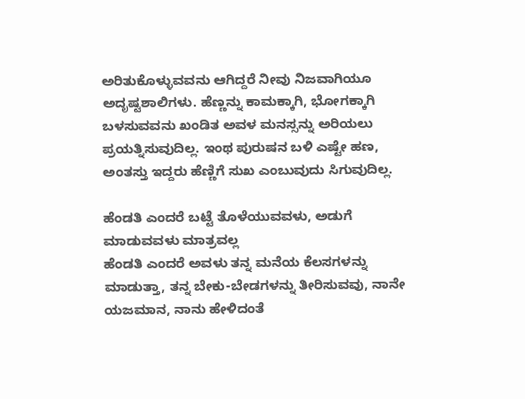ಅರಿತುಕೊಳ್ಳುವವನು ಆಗಿದ್ದರೆ ನೀವು ನಿಜವಾಗಿಯೂ ಅದೃಷ್ಟಶಾಲಿಗಳು. ಹೆಣ್ಣನ್ನು ಕಾಮಕ್ಕಾಗಿ, ಭೋಗಕ್ಕಾಗಿ ಬಳಸುವವನು ಖಂಡಿತ ಅವಳ ಮನಸ್ಸನ್ನು ಅರಿಯಲು ಪ್ರಯತ್ನಿಸುವುದಿಲ್ಲ. ಇಂಥ ಪುರುಷನ ಬಳಿ ಎಷ್ಟೇ ಹಣ, ಅಂತಸ್ತು ಇದ್ದರು ಹೆಣ್ಣಿಗೆ ಸುಖ ಎಂಬುವುದು ಸಿಗುವುದಿಲ್ಲ.

ಹೆಂಡತಿ ಎಂದರೆ ಬಟ್ಟೆ ತೊಳೆಯುವವಳು, ಅಡುಗೆ ಮಾಡುವವಳು ಮಾತ್ರವಲ್ಲ
ಹೆಂಡತಿ ಎಂದರೆ ಅವಳು ತನ್ನ ಮನೆಯ ಕೆಲಸಗಳನ್ನು ಮಾಡುತ್ತಾ, ತನ್ನ ಬೇಕು-ಬೇಡಗಳನ್ನು ತೀರಿಸುವವು, ನಾನೇ ಯಜಮಾನ, ನಾನು ಹೇಳಿದಂತೆ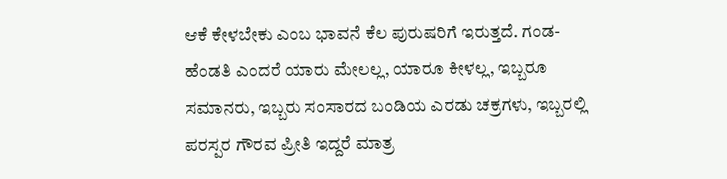ಆಕೆ ಕೇಳಬೇಕು ಎಂಬ ಭಾವನೆ ಕೆಲ ಪುರುಷರಿಗೆ ಇರುತ್ತದೆ. ಗಂಡ-ಹೆಂಡತಿ ಎಂದರೆ ಯಾರು ಮೇಲಲ್ಲ, ಯಾರೂ ಕೀಳಲ್ಲ, ಇಬ್ಬರೂ ಸಮಾನರು, ಇಬ್ಬರು ಸಂಸಾರದ ಬಂಡಿಯ ಎರಡು ಚಕ್ರಗಳು, ಇಬ್ಬರಲ್ಲಿ ಪರಸ್ಪರ ಗೌರವ ಪ್ರೀತಿ ಇದ್ದರೆ ಮಾತ್ರ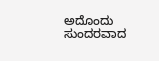ಅದೊಂದು ಸುಂದರವಾದ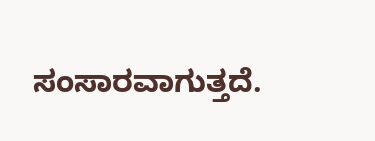ಸಂಸಾರವಾಗುತ್ತದೆ.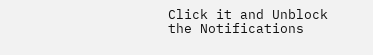Click it and Unblock the Notifications